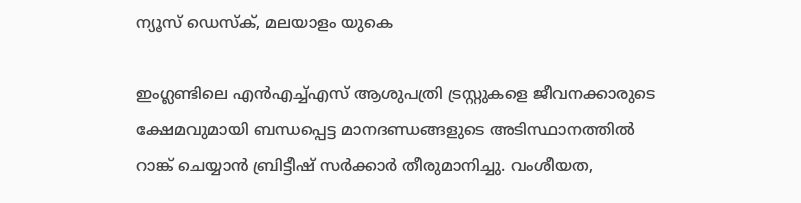ന്യൂസ് ഡെസ്ക്, മലയാളം യുകെ

ഇംഗ്ലണ്ടിലെ എൻഎച്ച്എസ് ആശുപത്രി ട്രസ്റ്റുകളെ ജീവനക്കാരുടെ ക്ഷേമവുമായി ബന്ധപ്പെട്ട മാനദണ്ഡങ്ങളുടെ അടിസ്ഥാനത്തിൽ റാങ്ക് ചെയ്യാൻ ബ്രിട്ടീഷ് സർക്കാർ തീരുമാനിച്ചു. വംശീയത,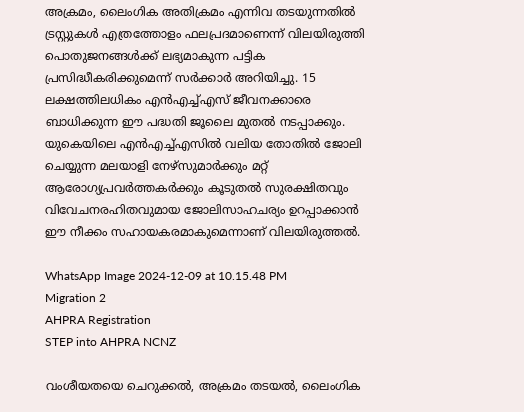അക്രമം, ലൈംഗിക അതിക്രമം എന്നിവ തടയുന്നതിൽ ട്രസ്റ്റുകൾ എത്രത്തോളം ഫലപ്രദമാണെന്ന് വിലയിരുത്തി പൊതുജനങ്ങൾക്ക് ലഭ്യമാകുന്ന പട്ടിക പ്രസിദ്ധീകരിക്കുമെന്ന് സർക്കാർ അറിയിച്ചു. 15 ലക്ഷത്തിലധികം എൻഎച്ച്എസ് ജീവനക്കാരെ ബാധിക്കുന്ന ഈ പദ്ധതി ജൂലൈ മുതൽ നടപ്പാക്കും. യുകെയിലെ എൻഎച്ച്എസിൽ വലിയ തോതിൽ ജോലി ചെയ്യുന്ന മലയാളി നേഴ്സുമാർക്കും മറ്റ് ആരോഗ്യപ്രവർത്തകർക്കും കൂടുതൽ സുരക്ഷിതവും വിവേചനരഹിതവുമായ ജോലിസാഹചര്യം ഉറപ്പാക്കാൻ ഈ നീക്കം സഹായകരമാകുമെന്നാണ് വിലയിരുത്തൽ.

WhatsApp Image 2024-12-09 at 10.15.48 PM
Migration 2
AHPRA Registration
STEP into AHPRA NCNZ

വംശീയതയെ ചെറുക്കൽ, അക്രമം തടയൽ, ലൈംഗിക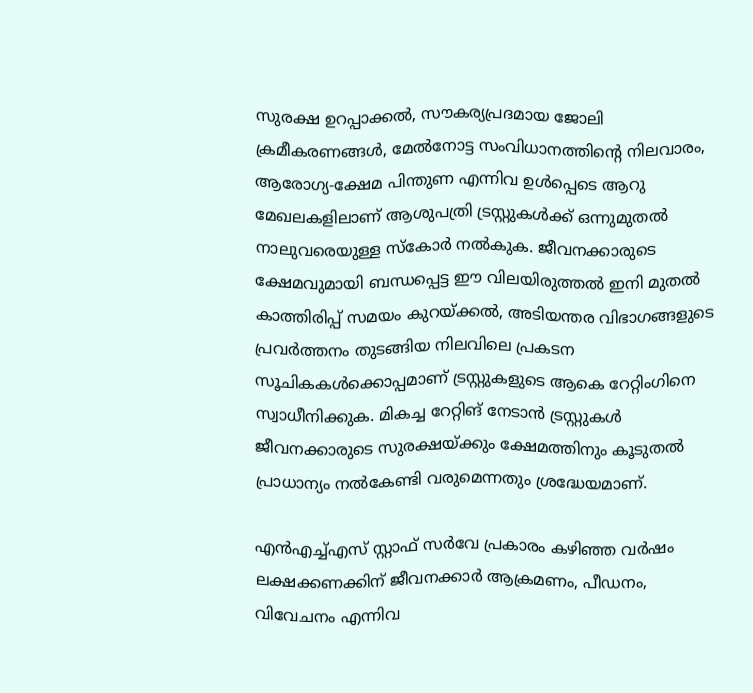സുരക്ഷ ഉറപ്പാക്കൽ, സൗകര്യപ്രദമായ ജോലി ക്രമീകരണങ്ങൾ, മേൽനോട്ട സംവിധാനത്തിന്റെ നിലവാരം, ആരോഗ്യ-ക്ഷേമ പിന്തുണ എന്നിവ ഉൾപ്പെടെ ആറു മേഖലകളിലാണ് ആശുപത്രി ട്രസ്റ്റുകൾക്ക് ഒന്നുമുതൽ നാലുവരെയുള്ള സ്കോർ നൽകുക. ജീവനക്കാരുടെ ക്ഷേമവുമായി ബന്ധപ്പെട്ട ഈ വിലയിരുത്തൽ ഇനി മുതൽ കാത്തിരിപ്പ് സമയം കുറയ്ക്കൽ, അടിയന്തര വിഭാഗങ്ങളുടെ പ്രവർത്തനം തുടങ്ങിയ നിലവിലെ പ്രകടന സൂചികകൾക്കൊപ്പമാണ് ട്രസ്റ്റുകളുടെ ആകെ റേറ്റിംഗിനെ സ്വാധീനിക്കുക. മികച്ച റേറ്റിങ് നേടാൻ ട്രസ്റ്റുകൾ ജീവനക്കാരുടെ സുരക്ഷയ്ക്കും ക്ഷേമത്തിനും കൂടുതൽ പ്രാധാന്യം നൽകേണ്ടി വരുമെന്നതും ശ്രദ്ധേയമാണ്.

എൻഎച്ച്എസ് സ്റ്റാഫ് സർവേ പ്രകാരം കഴിഞ്ഞ വർഷം ലക്ഷക്കണക്കിന് ജീവനക്കാർ ആക്രമണം, പീഡനം, വിവേചനം എന്നിവ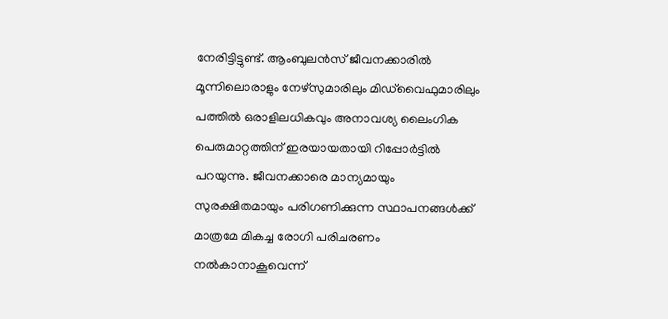നേരിട്ടിട്ടുണ്ട്. ആംബുലൻസ് ജീവനക്കാരിൽ മൂന്നിലൊരാളും നേഴ്സുമാരിലും മിഡ്‌വൈഫുമാരിലും പത്തിൽ ഒരാളിലധികവും അനാവശ്യ ലൈംഗിക പെരുമാറ്റത്തിന് ഇരയായതായി റിപ്പോർട്ടിൽ പറയുന്നു. ജീവനക്കാരെ മാന്യമായും സുരക്ഷിതമായും പരിഗണിക്കുന്ന സ്ഥാപനങ്ങൾക്ക് മാത്രമേ മികച്ച രോഗി പരിചരണം നൽകാനാകൂവെന്ന്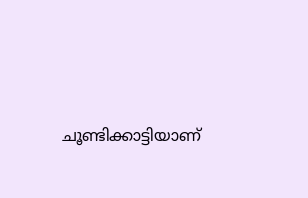ചൂണ്ടിക്കാട്ടിയാണ്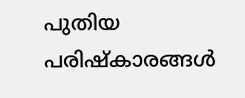പുതിയ പരിഷ്കാരങ്ങൾ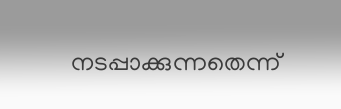നടപ്പാക്കുന്നതെന്ന്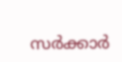സർക്കാർ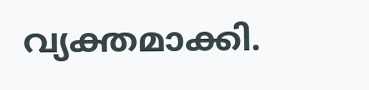വ്യക്തമാക്കി.